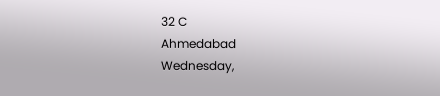32 C
Ahmedabad
Wednesday,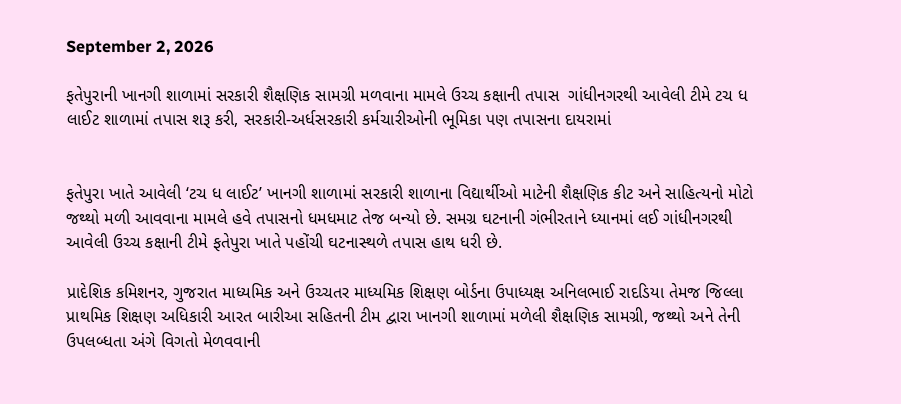September 2, 2026

ફતેપુરાની ખાનગી શાળામાં સરકારી શૈક્ષણિક સામગ્રી મળવાના મામલે ઉચ્ચ કક્ષાની તપાસ  ગાંધીનગરથી આવેલી ટીમે ટચ ધ લાઈટ શાળામાં તપાસ શરૂ કરી, સરકારી-અર્ધસરકારી કર્મચારીઓની ભૂમિકા પણ તપાસના દાયરામાં


ફતેપુરા ખાતે આવેલી ‘ટચ ધ લાઈટ’ ખાનગી શાળામાં સરકારી શાળાના વિદ્યાર્થીઓ માટેની શૈક્ષણિક કીટ અને સાહિત્યનો મોટો જથ્થો મળી આવવાના મામલે હવે તપાસનો ધમધમાટ તેજ બન્યો છે. સમગ્ર ઘટનાની ગંભીરતાને ધ્યાનમાં લઈ ગાંધીનગરથી આવેલી ઉચ્ચ કક્ષાની ટીમે ફતેપુરા ખાતે પહોંચી ઘટનાસ્થળે તપાસ હાથ ધરી છે.

પ્રાદેશિક કમિશનર, ગુજરાત માધ્યમિક અને ઉચ્ચતર માધ્યમિક શિક્ષણ બોર્ડના ઉપાધ્યક્ષ અનિલભાઈ રાદડિયા તેમજ જિલ્લા પ્રાથમિક શિક્ષણ અધિકારી આરત બારીઆ સહિતની ટીમ દ્વારા ખાનગી શાળામાં મળેલી શૈક્ષણિક સામગ્રી, જથ્થો અને તેની ઉપલબ્ધતા અંગે વિગતો મેળવવાની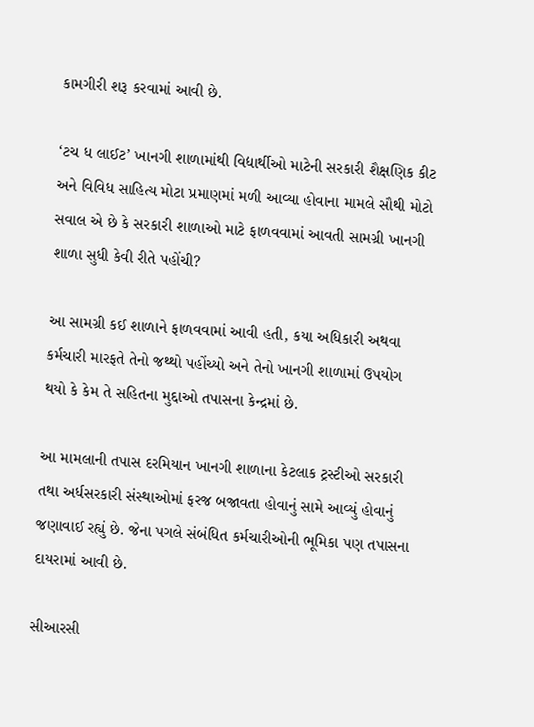કામગીરી શરૂ કરવામાં આવી છે.

‘ટચ ધ લાઈટ’ ખાનગી શાળામાંથી વિદ્યાર્થીઓ માટેની સરકારી શૈક્ષણિક કીટ અને વિવિધ સાહિત્ય મોટા પ્રમાણમાં મળી આવ્યા હોવાના મામલે સૌથી મોટો સવાલ એ છે કે સરકારી શાળાઓ માટે ફાળવવામાં આવતી સામગ્રી ખાનગી શાળા સુધી કેવી રીતે પહોંચી?

આ સામગ્રી કઈ શાળાને ફાળવવામાં આવી હતી, કયા અધિકારી અથવા કર્મચારી મારફતે તેનો જથ્થો પહોંચ્યો અને તેનો ખાનગી શાળામાં ઉપયોગ થયો કે કેમ તે સહિતના મુદ્દાઓ તપાસના કેન્દ્રમાં છે.

આ મામલાની તપાસ દરમિયાન ખાનગી શાળાના કેટલાક ટ્રસ્ટીઓ સરકારી તથા અર્ધસરકારી સંસ્થાઓમાં ફરજ બજાવતા હોવાનું સામે આવ્યું હોવાનું જણાવાઈ રહ્યું છે. જેના પગલે સંબંધિત કર્મચારીઓની ભૂમિકા પણ તપાસના દાયરામાં આવી છે.

સીઆરસી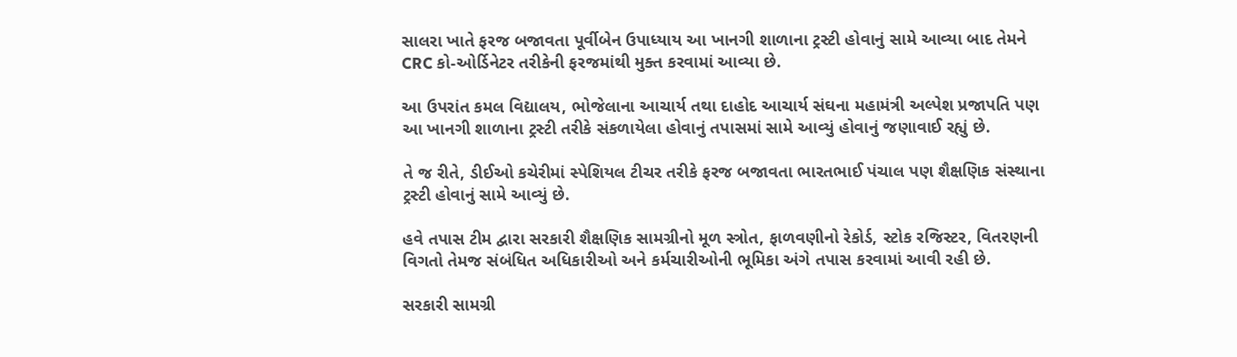સાલરા ખાતે ફરજ બજાવતા પૂર્વીબેન ઉપાધ્યાય આ ખાનગી શાળાના ટ્રસ્ટી હોવાનું સામે આવ્યા બાદ તેમને CRC કો-ઓર્ડિનેટર તરીકેની ફરજમાંથી મુક્ત કરવામાં આવ્યા છે.

આ ઉપરાંત કમલ વિદ્યાલય, ભોજેલાના આચાર્ય તથા દાહોદ આચાર્ય સંઘના મહામંત્રી અલ્પેશ પ્રજાપતિ પણ આ ખાનગી શાળાના ટ્રસ્ટી તરીકે સંકળાયેલા હોવાનું તપાસમાં સામે આવ્યું હોવાનું જણાવાઈ રહ્યું છે.

તે જ રીતે, ડીઈઓ કચેરીમાં સ્પેશિયલ ટીચર તરીકે ફરજ બજાવતા ભારતભાઈ પંચાલ પણ શૈક્ષણિક સંસ્થાના ટ્રસ્ટી હોવાનું સામે આવ્યું છે.

હવે તપાસ ટીમ દ્વારા સરકારી શૈક્ષણિક સામગ્રીનો મૂળ સ્ત્રોત, ફાળવણીનો રેકોર્ડ, સ્ટોક રજિસ્ટર, વિતરણની વિગતો તેમજ સંબંધિત અધિકારીઓ અને કર્મચારીઓની ભૂમિકા અંગે તપાસ કરવામાં આવી રહી છે.

સરકારી સામગ્રી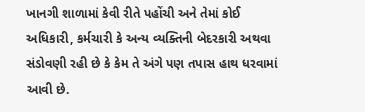ખાનગી શાળામાં કેવી રીતે પહોંચી અને તેમાં કોઈ અધિકારી, કર્મચારી કે અન્ય વ્યક્તિની બેદરકારી અથવા સંડોવણી રહી છે કે કેમ તે અંગે પણ તપાસ હાથ ધરવામાં આવી છે.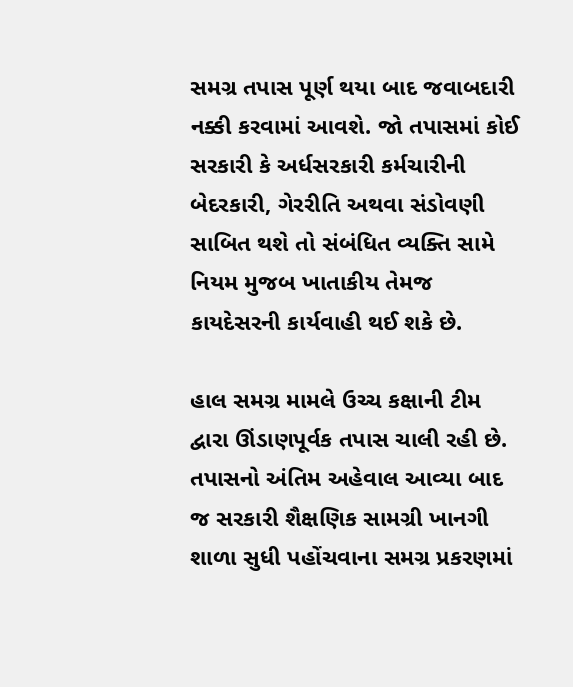સમગ્ર તપાસ પૂર્ણ થયા બાદ જવાબદારી નક્કી કરવામાં આવશે. જો તપાસમાં કોઈ સરકારી કે અર્ધસરકારી કર્મચારીની બેદરકારી, ગેરરીતિ અથવા સંડોવણી સાબિત થશે તો સંબંધિત વ્યક્તિ સામે નિયમ મુજબ ખાતાકીય તેમજ કાયદેસરની કાર્યવાહી થઈ શકે છે.

હાલ સમગ્ર મામલે ઉચ્ચ કક્ષાની ટીમ દ્વારા ઊંડાણપૂર્વક તપાસ ચાલી રહી છે. તપાસનો અંતિમ અહેવાલ આવ્યા બાદ જ સરકારી શૈક્ષણિક સામગ્રી ખાનગી શાળા સુધી પહોંચવાના સમગ્ર પ્રકરણમાં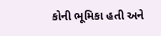કોની ભૂમિકા હતી અને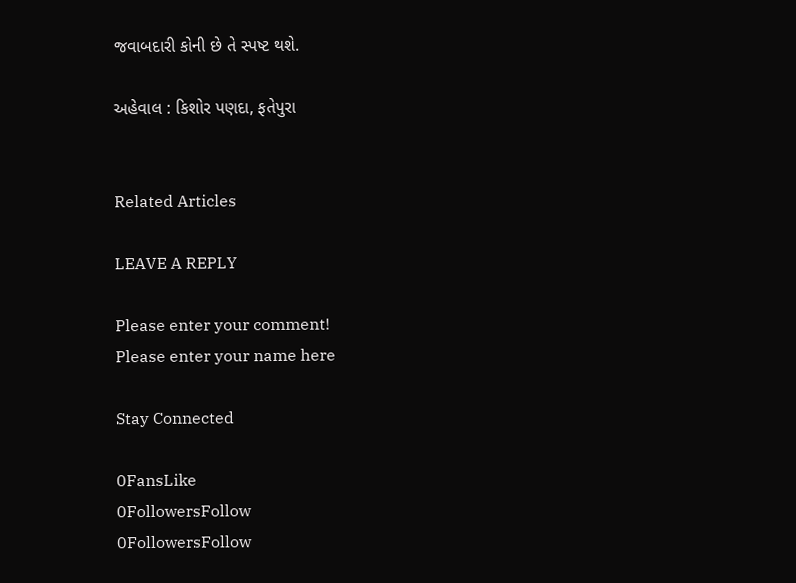જવાબદારી કોની છે તે સ્પષ્ટ થશે.

અહેવાલ : કિશોર પણદા, ફતેપુરા


Related Articles

LEAVE A REPLY

Please enter your comment!
Please enter your name here

Stay Connected

0FansLike
0FollowersFollow
0FollowersFollow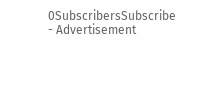0SubscribersSubscribe
- Advertisement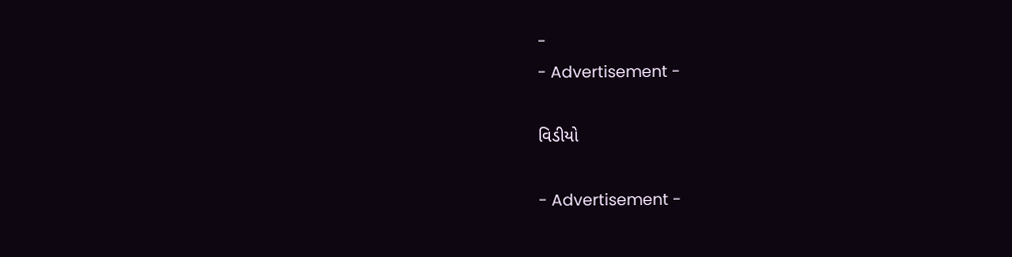-
- Advertisement -

વિડીયો

- Advertisement -